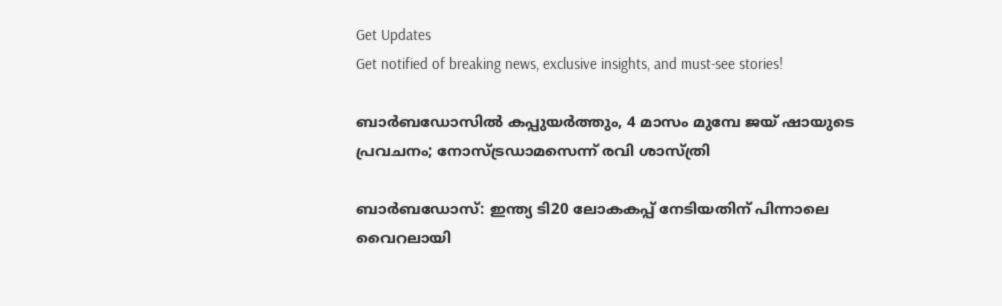Get Updates
Get notified of breaking news, exclusive insights, and must-see stories!

ബാര്‍ബഡോസില്‍ കപ്പുയര്‍ത്തും, 4 മാസം മുമ്പേ ജയ് ഷായുടെ പ്രവചനം; നോസ്ട്രഡാമസെന്ന് രവി ശാസ്ത്രി

ബാര്‍ബഡോസ്: ഇന്ത്യ ടി20 ലോകകപ്പ് നേടിയതിന് പിന്നാലെ വൈറലായി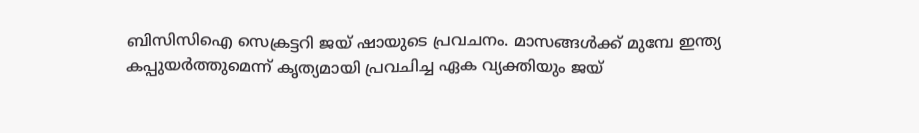ബിസിസിഐ സെക്രട്ടറി ജയ് ഷായുടെ പ്രവചനം. മാസങ്ങള്‍ക്ക് മുമ്പേ ഇന്ത്യ കപ്പുയര്‍ത്തുമെന്ന് കൃത്യമായി പ്രവചിച്ച ഏക വ്യക്തിയും ജയ്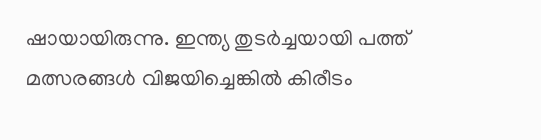ഷായായിരുന്നു. ഇന്ത്യ തുടര്‍ച്ചയായി പത്ത് മത്സരങ്ങള്‍ വിജയിച്ചെങ്കില്‍ കിരീടം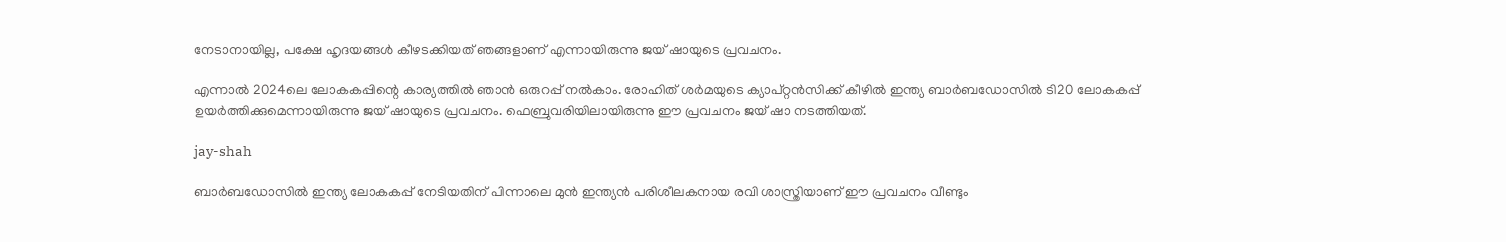നേടാനായില്ല, പക്ഷേ ഹൃദയങ്ങള്‍ കീഴടക്കിയത് ഞങ്ങളാണ് എന്നായിരുന്നു ജയ് ഷായുടെ പ്രവചനം.

എന്നാല്‍ 2024ലെ ലോകകപ്പിന്റെ കാര്യത്തില്‍ ഞാന്‍ ഒരുറപ്പ് നല്‍കാം. രോഹിത് ശര്‍മയുടെ ക്യാപ്റ്റന്‍സിക്ക് കീഴില്‍ ഇന്ത്യ ബാര്‍ബഡോസില്‍ ടി20 ലോകകപ്പ് ഉയര്‍ത്തിക്കുമെന്നായിരുന്നു ജയ് ഷായുടെ പ്രവചനം. ഫെബ്രുവരിയിലായിരുന്നു ഈ പ്രവചനം ജയ് ഷാ നടത്തിയത്.

jay-shah

ബാര്‍ബഡോസില്‍ ഇന്ത്യ ലോകകപ്പ് നേടിയതിന് പിന്നാലെ മുന്‍ ഇന്ത്യന്‍ പരിശീലകനായ രവി ശാസ്ത്രിയാണ് ഈ പ്രവചനം വീണ്ടും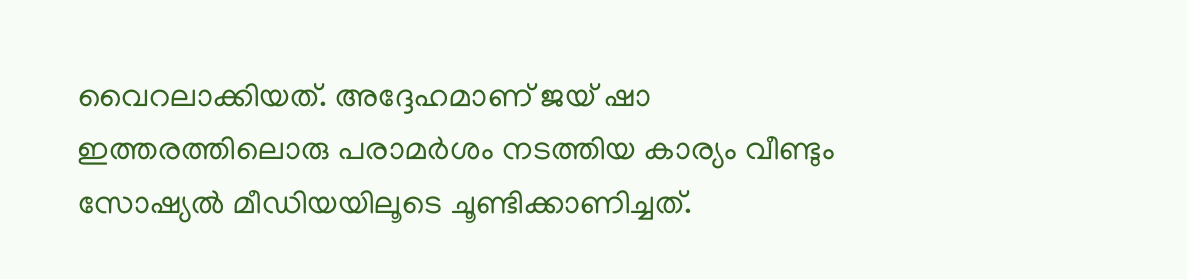വൈറലാക്കിയത്. അദ്ദേഹമാണ് ജയ് ഷാ ഇത്തരത്തിലൊരു പരാമര്‍ശം നടത്തിയ കാര്യം വീണ്ടും സോഷ്യല്‍ മീഡിയയിലൂടെ ചൂണ്ടിക്കാണിച്ചത്.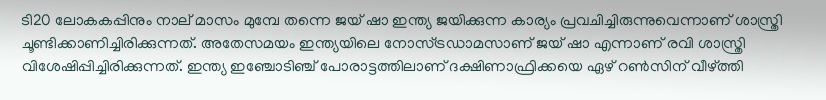ടി20 ലോകകപ്പിനും നാല് മാസം മുമ്പേ തന്നെ ജയ് ഷാ ഇന്ത്യ ജയിക്കുന്ന കാര്യം പ്രവചിച്ചിരുന്നുവെന്നാണ് ശാസ്ത്രി ചൂണ്ടിക്കാണിച്ചിരിക്കുന്നത്. അതേസമയം ഇന്ത്യയിലെ നോസ്ട്രഡാമസാണ് ജയ് ഷാ എന്നാണ് രവി ശാസ്ത്രി വിശേഷിപ്പിച്ചിരിക്കുന്നത്. ഇന്ത്യ ഇഞ്ചോടിഞ്ച് പോരാട്ടത്തിലാണ് ദക്ഷിണാഫ്രിക്കയെ ഏഴ് റണ്‍സിന് വീഴ്ത്തി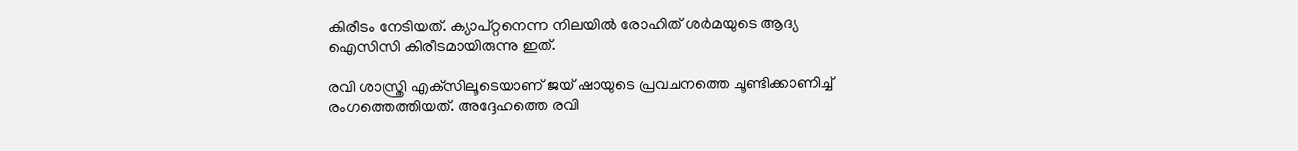കിരീടം നേടിയത്. ക്യാപ്റ്റനെന്ന നിലയില്‍ രോഹിത് ശര്‍മയുടെ ആദ്യ ഐസിസി കിരീടമായിരുന്നു ഇത്.

രവി ശാസ്ത്രി എക്‌സിലൂടെയാണ് ജയ് ഷായുടെ പ്രവചനത്തെ ചൂണ്ടിക്കാണിച്ച് രംഗത്തെത്തിയത്. അദ്ദേഹത്തെ രവി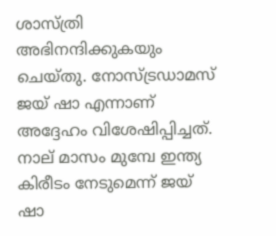ശാസ്ത്രി അഭിനന്ദിക്കുകയും ചെയ്തു. നോസ്ട്രഡാമസ് ജയ് ഷാ എന്നാണ് അദ്ദേഹം വിശേഷിപ്പിച്ചത്. നാല് മാസം മുമ്പേ ഇന്ത്യ കിരീടം നേടുമെന്ന് ജയ് ഷാ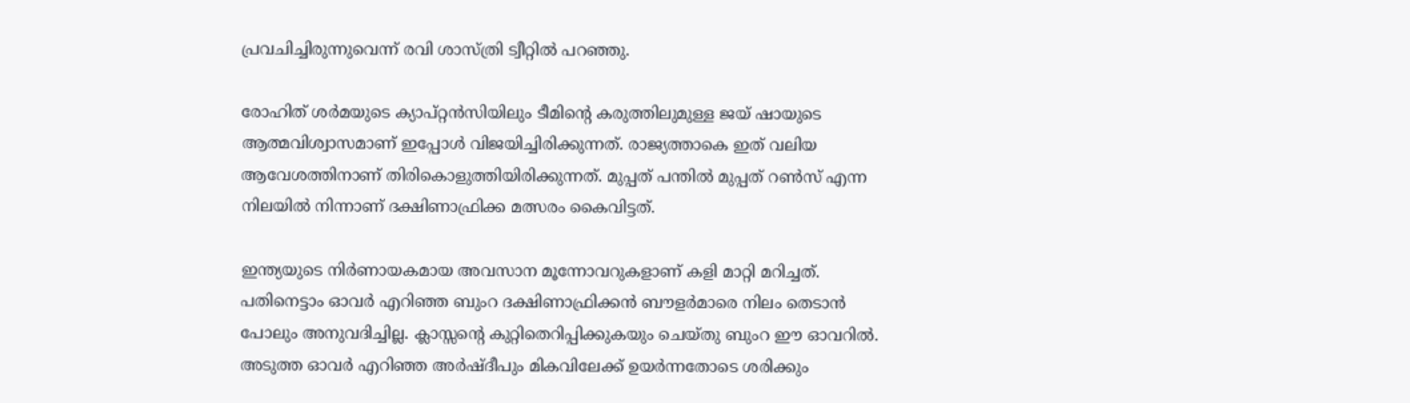പ്രവചിച്ചിരുന്നുവെന്ന് രവി ശാസ്ത്രി ട്വീറ്റില്‍ പറഞ്ഞു.

രോഹിത് ശര്‍മയുടെ ക്യാപ്റ്റന്‍സിയിലും ടീമിന്റെ കരുത്തിലുമുള്ള ജയ് ഷായുടെ ആത്മവിശ്വാസമാണ് ഇപ്പോള്‍ വിജയിച്ചിരിക്കുന്നത്. രാജ്യത്താകെ ഇത് വലിയ ആവേശത്തിനാണ് തിരികൊളുത്തിയിരിക്കുന്നത്. മുപ്പത് പന്തില്‍ മുപ്പത് റണ്‍സ് എന്ന നിലയില്‍ നിന്നാണ് ദക്ഷിണാഫ്രിക്ക മത്സരം കൈവിട്ടത്.

ഇന്ത്യയുടെ നിര്‍ണായകമായ അവസാന മൂന്നോവറുകളാണ് കളി മാറ്റി മറിച്ചത്. പതിനെട്ടാം ഓവര്‍ എറിഞ്ഞ ബുംറ ദക്ഷിണാഫ്രിക്കന്‍ ബൗളര്‍മാരെ നിലം തെടാന്‍ പോലും അനുവദിച്ചില്ല. ക്ലാസ്സന്റെ കുറ്റിതെറിപ്പിക്കുകയും ചെയ്തു ബുംറ ഈ ഓവറില്‍. അടുത്ത ഓവര്‍ എറിഞ്ഞ അര്‍ഷ്ദീപും മികവിലേക്ക് ഉയര്‍ന്നതോടെ ശരിക്കും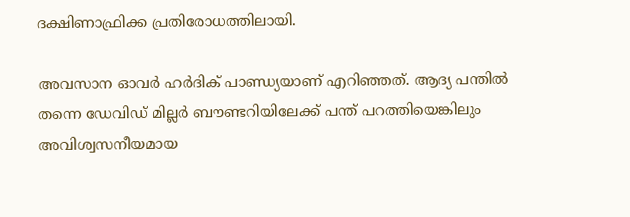ദക്ഷിണാഫ്രിക്ക പ്രതിരോധത്തിലായി.

അവസാന ഓവര്‍ ഹര്‍ദിക് പാണ്ഡ്യയാണ് എറിഞ്ഞത്. ആദ്യ പന്തില്‍ തന്നെ ഡേവിഡ് മില്ലര്‍ ബൗണ്ടറിയിലേക്ക് പന്ത് പറത്തിയെങ്കിലും അവിശ്വസനീയമായ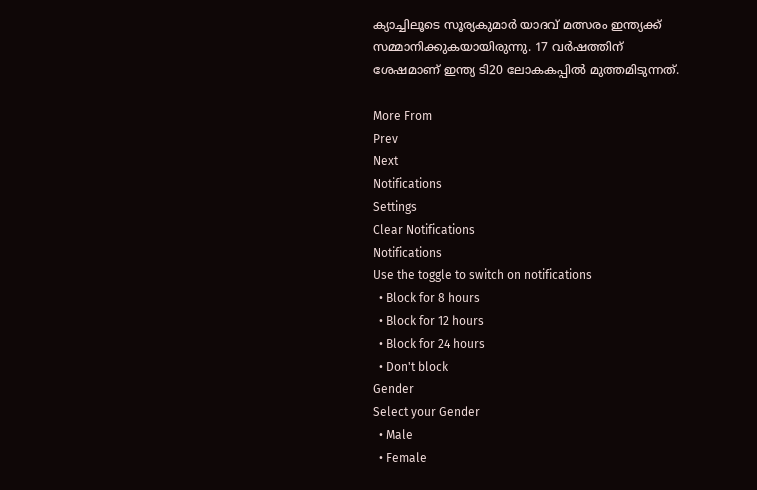ക്യാച്ചിലൂടെ സൂര്യകുമാര്‍ യാദവ് മത്സരം ഇന്ത്യക്ക് സമ്മാനിക്കുകയായിരുന്നു. 17 വര്‍ഷത്തിന് ശേഷമാണ് ഇന്ത്യ ടി20 ലോകകപ്പില്‍ മുത്തമിടുന്നത്.

More From
Prev
Next
Notifications
Settings
Clear Notifications
Notifications
Use the toggle to switch on notifications
  • Block for 8 hours
  • Block for 12 hours
  • Block for 24 hours
  • Don't block
Gender
Select your Gender
  • Male
  • Female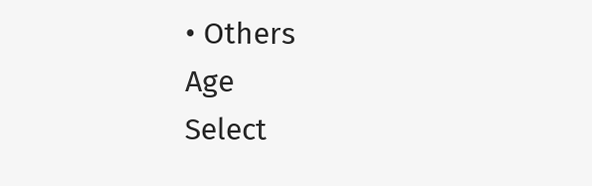• Others
Age
Select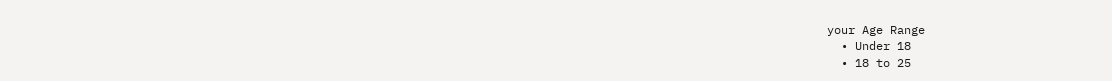your Age Range
  • Under 18
  • 18 to 25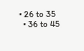• 26 to 35
  • 36 to 45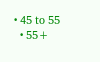• 45 to 55
  • 55+